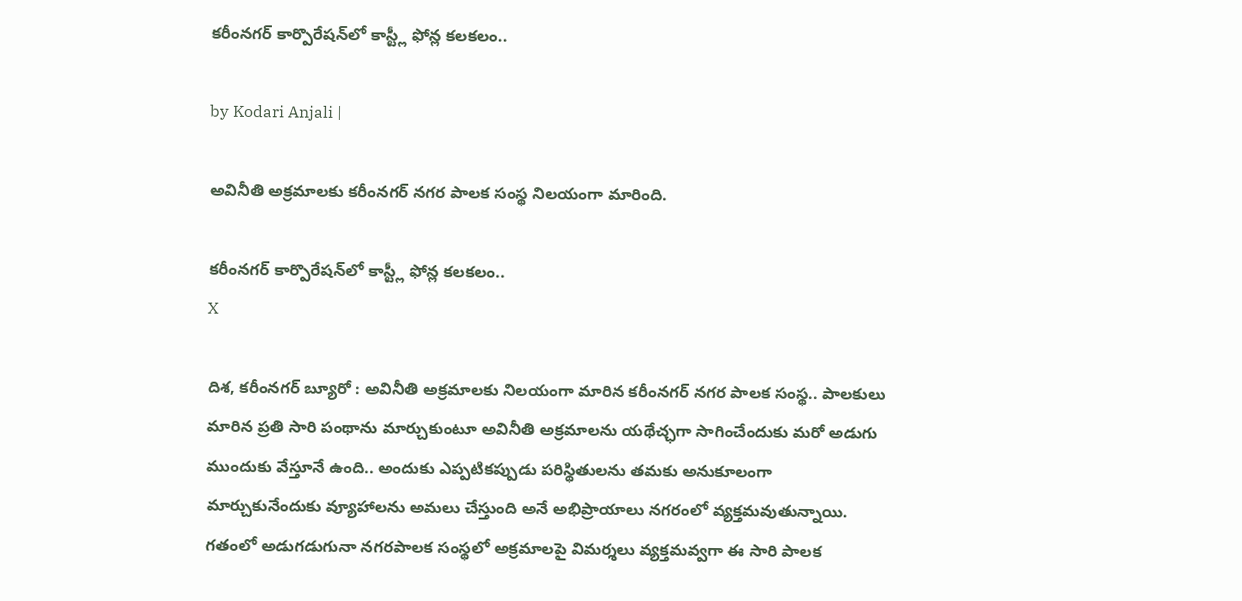కరీంనగర్ కార్పొరేషన్‌లో కాస్ట్లీ ఫోన్ల కలకలం..

by Kodari Anjali |

అవినీతి అక్రమాలకు కరీంనగర్ నగర పాలక సంస్థ నిలయంగా మారింది.

కరీంనగర్ కార్పొరేషన్‌లో కాస్ట్లీ ఫోన్ల కలకలం..
X

దిశ, కరీంనగర్ బ్యూరో : అవినీతి అక్రమాలకు నిలయంగా మారిన కరీంనగర్ నగర పాలక సంస్థ.. పాలకులు మారిన ప్రతి సారి పంథాను మార్చుకుంటూ అవినీతి అక్రమాలను యథేచ్ఛగా సాగించేందుకు మరో అడుగు ముందుకు వేస్తూనే ఉంది.. అందుకు ఎప్పటికప్పుడు పరిస్థితులను తమకు అనుకూలంగా మార్చుకునేందుకు వ్యూహాలను అమలు చేస్తుంది అనే అభిప్రాయాలు నగరంలో వ్యక్తమవుతున్నాయి. గతంలో అడుగడుగునా నగరపాలక సంస్థలో అక్రమాలపై విమర్శలు వ్యక్తమవ్వగా ఈ సారి పాలక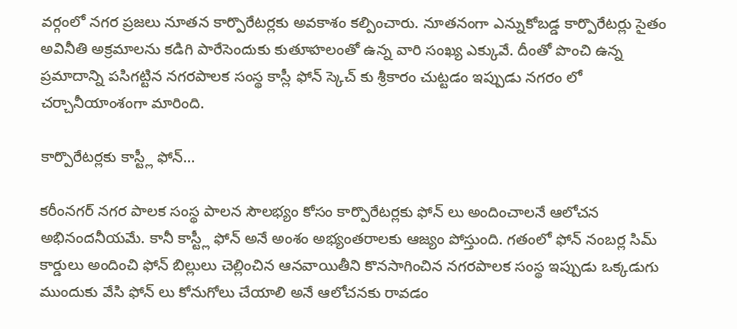వర్గంలో నగర ప్రజలు నూతన కార్పొరేటర్లకు అవకాశం కల్పించారు. నూతనంగా ఎన్నుకోబడ్డ కార్పొరేటర్లు సైతం అవినీతి అక్రమాలను కడిగి పారేసెందుకు కుతూహలంతో ఉన్న వారి సంఖ్య ఎక్కువే. దీంతో పొంచి ఉన్న ప్రమాదాన్ని పసిగట్టిన నగరపాలక సంస్థ కాస్లీ ఫోన్ స్కెచ్ కు శ్రీకారం చుట్టడం ఇప్పుడు నగరం లో చర్చానీయాంశంగా మారింది.

కార్పొరేటర్లకు కాస్ట్లీ ఫోన్...

కరీంనగర్ నగర పాలక సంస్థ పాలన సౌలభ్యం కోసం కార్పొరేటర్లకు ఫోన్ లు అందించాలనే ఆలోచన అభినందనీయమే. కానీ కాస్ట్లీ ఫోన్ అనే అంశం అభ్యంతరాలకు ఆజ్యం పోస్తుంది. గతంలో ఫోన్ నంబర్ల సిమ్ కార్డులు అందించి ఫోన్ బిల్లులు చెల్లించిన ఆనవాయితీని కొనసాగించిన నగరపాలక సంస్థ ఇప్పుడు ఒక్కడుగు ముందుకు వేసి ఫోన్ లు కోనుగోలు చేయాలి అనే ఆలోచనకు రావడం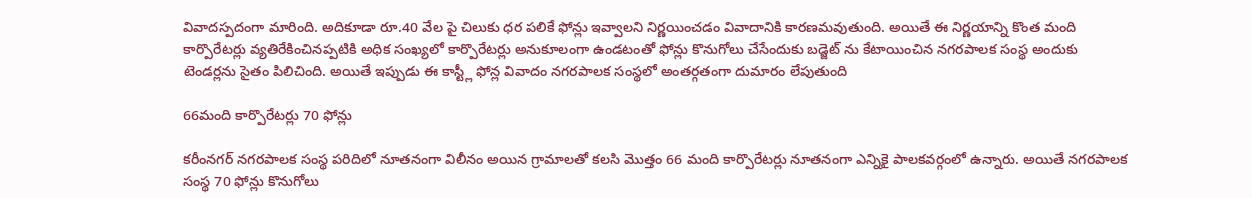వివాదస్పదంగా మారింది. అదికూడా రూ.40 వేల పై చిలుకు ధర పలికే ఫోన్లు ఇవ్వాలని నిర్ణయించడం వివాదానికి కారణమవుతుంది. అయితే ఈ నిర్ణయాన్ని కొంత మంది కార్పొరేటర్లు వ్యతిరేకించినప్పటికి అధిక సంఖ్యలో కార్పొరేటర్లు అనుకూలంగా ఉండటంతో ఫోన్లు కొనుగోలు చేసేందుకు బడ్జెట్ ను కేటాయించిన నగరపాలక సంస్థ అందుకు టెండర్లను సైతం పిలిచింది. అయితే ఇప్పుడు ఈ కాస్ట్లీ ఫోన్ల వివాదం నగరపాలక సంస్థలో అంతర్గతంగా దుమారం లేపుతుంది

66మంది కార్పొరేటర్లు 70 ఫోన్లు

కరీంనగర్ నగరపాలక సంస్థ పరిదిలో నూతనంగా విలీనం అయిన గ్రామాలతో కలసి మొత్తం 66 మంది కార్పొరేటర్లు నూతనంగా ఎన్నికై పాలకవర్గంలో ఉన్నారు. అయితే నగరపాలక సంస్థ 70 ఫోన్లు కొనుగోలు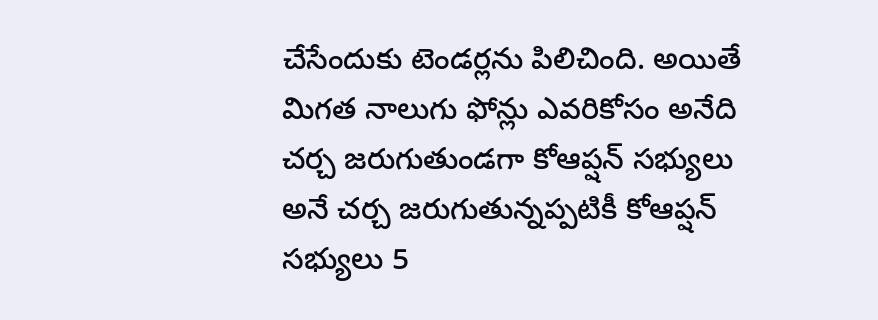చేసేందుకు టెండర్లను పిలిచింది. అయితే మిగత నాలుగు ఫోన్లు ఎవరికోసం అనేది చర్చ జరుగుతుండగా కోఆప్షన్ సభ్యులు అనే చర్చ జరుగుతున్నప్పటికీ కోఆప్షన్ సభ్యులు 5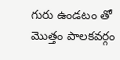గురు ఉండటం తో మొత్తం పాలకవర్గం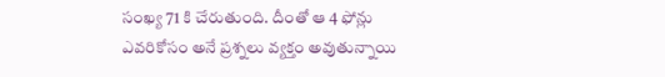సంఖ్య 71 కి చేరుతుంది. దీంతో ఆ 4 ఫోన్లు ఎవరికోసం అనే ప్రశ్నలు వ్యక్తం అవుతున్నాయి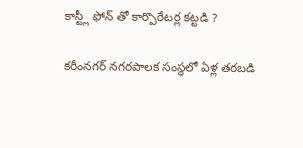కాస్ట్లీ ఫోన్ తో కార్పొరేటర్ల కట్టడి ?

కరీంనగర్ నగరపాలక సంస్థలో ఏళ్ల తరబడి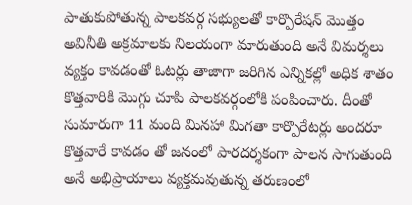పాతుకుపోతున్న పాలకవర్గ సభ్యులతో కార్పొరేషన్ మొత్తం అవినీతి అక్రమాలకు నిలయంగా మారుతుంది అనే విమర్శలు వ్యక్తం కావడంతో ఓటర్లు తాజాగా జరిగిన ఎన్నికల్లో అధిక శాతం కొత్తవారికి మొగ్గు చూపి పాలకవర్గంలోకి పంపించారు. దీంతో సుమారుగా 11 మంది మినహా మిగతా కార్పొరేటర్లు అందరూ కొత్తవారే కావడం తో జనంలో పారదర్శకంగా పాలన సాగుతుంది అనే అభిప్రాయాలు వ్యక్తమవుతున్న తరుణంలో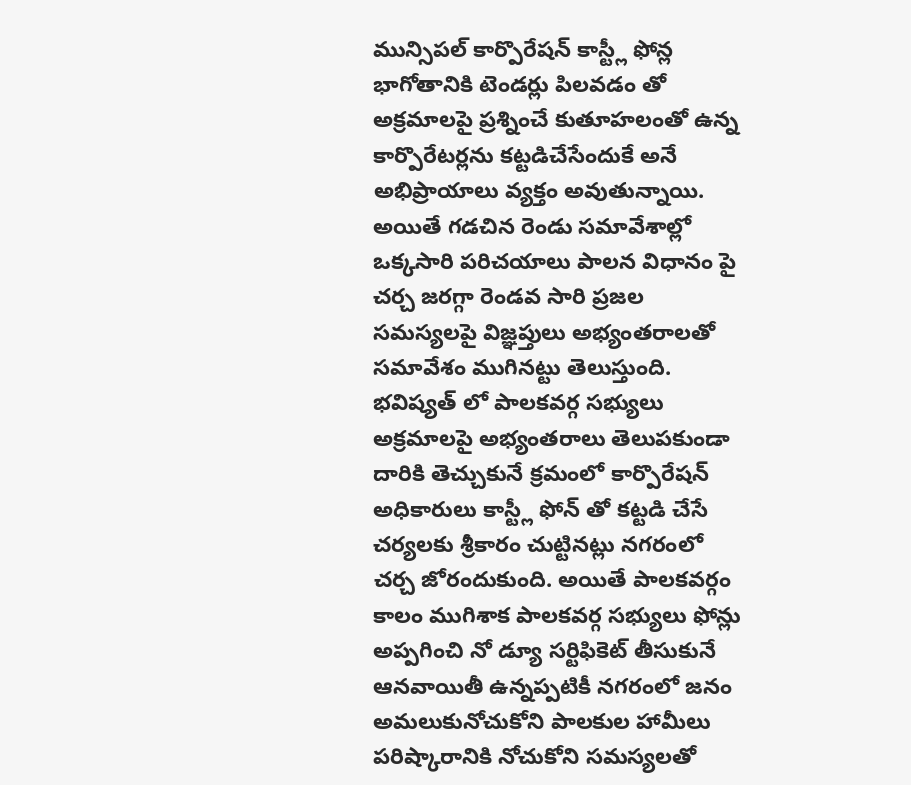మున్సిపల్ కార్పొరేషన్ కాస్ట్లీ ఫోన్ల భాగోతానికి టెండర్లు పిలవడం తో అక్రమాలపై ప్రశ్నించే కుతూహలంతో ఉన్న కార్పొరేటర్లను కట్టడిచేసేందుకే అనే అభిప్రాయాలు వ్యక్తం అవుతున్నాయి. అయితే గడచిన రెండు సమావేశాల్లో ఒక్కసారి పరిచయాలు పాలన విధానం పై చర్చ జరగ్గా రెండవ సారి ప్రజల సమస్యలపై విజ్ఞప్తులు అభ్యంతరాలతో సమావేశం ముగినట్టు తెలుస్తుంది. భవిష్యత్ లో పాలకవర్గ సభ్యులు అక్రమాలపై అభ్యంతరాలు తెలుపకుండా దారికి తెచ్చుకునే క్రమంలో కార్పొరేషన్ అధికారులు కాస్ట్లీ ఫోన్ తో కట్టడి చేసే చర్యలకు శ్రీకారం చుట్టినట్లు నగరంలో చర్చ జోరందుకుంది. అయితే పాలకవర్గం కాలం ముగిశాక పాలకవర్గ సభ్యులు ఫోన్లు అప్పగించి నో డ్యూ సర్టిఫికెట్ తీసుకునే ఆనవాయితీ ఉన్నప్పటికీ నగరంలో జనం అమలుకునోచుకోని పాలకుల హామీలు పరిష్కారానికి నోచుకోని సమస్యలతో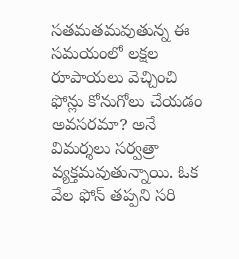సతమతమవుతున్న ఈ సమయంలో లక్షల రూపాయలు వెచ్చించి ఫోన్లు కోనుగోలు చేయడం అవసరమా? అనే విమర్శలు సర్వత్రా వ్యక్తమవుతున్నాయి. ఓక వేల ఫోన్ తప్పని సరి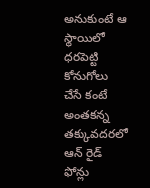అనుకుంటే ఆ స్థాయిలో ధరపెట్టి కోనుగోలు చేసే కంటే అంతకన్న తక్కువదరలో ఆన్ రైడ్ ఫోన్లు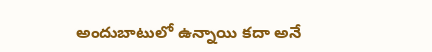అందుబాటులో ఉన్నాయి కదా అనే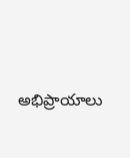అభిప్రాయాలు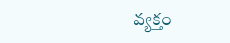వ్యక్తం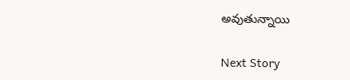అవుతున్నాయి

Next Story